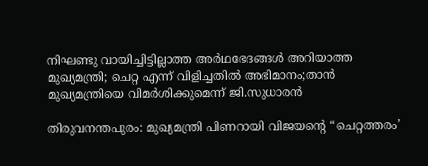നിഘണ്ടു വായിച്ചിട്ടില്ലാത്ത അർഥഭേദങ്ങൾ അറിയാത്ത മുഖ്യമന്ത്രി; ചെറ്റ എന്ന് വിളിച്ചതിൽ അഭിമാനം;താൻ മുഖ്യമന്ത്രിയെ വിമർശിക്കുമെന്ന് ജി.സുധാരൻ

തിരുവനന്തപുരം: മുഖ്യമന്ത്രി പിണറായി വിജയന്‍റെ “ചെറ്റത്തരം’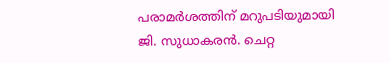പരാമര്‍ശത്തിന് മറുപടിയുമായി ജി. സുധാകരന്‍. ചെറ്റ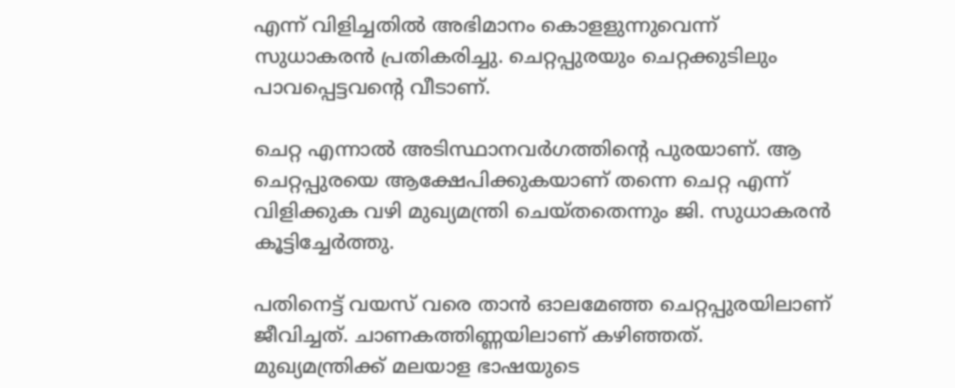എന്ന് വിളിച്ചതില്‍ അഭിമാനം കൊളളുന്നുവെന്ന് സുധാകരന്‍ പ്രതികരിച്ചു. ചെറ്റപ്പുരയും ചെറ്റക്കുടിലും പാവപ്പെട്ടവന്‍റെ വീടാണ്.

ചെറ്റ എന്നാല്‍ അടിസ്ഥാനവര്‍ഗത്തിന്‍റെ പുരയാണ്. ആ ചെറ്റപ്പുരയെ ആക്ഷേപിക്കുകയാണ് തന്നെ ചെറ്റ എന്ന് വിളിക്കുക വഴി മുഖ്യമന്ത്രി ചെയ്തതെന്നും ജി. സുധാകരന്‍ കൂട്ടിച്ചേർത്തു.

പതിനെട്ട് വയസ് വരെ താന്‍ ഓലമേഞ്ഞ ചെറ്റപ്പുരയിലാണ് ജീവിച്ചത്. ചാണകത്തിണ്ണയിലാണ് കഴിഞ്ഞത്. മുഖ്യമന്ത്രിക്ക് മലയാള ഭാഷയുടെ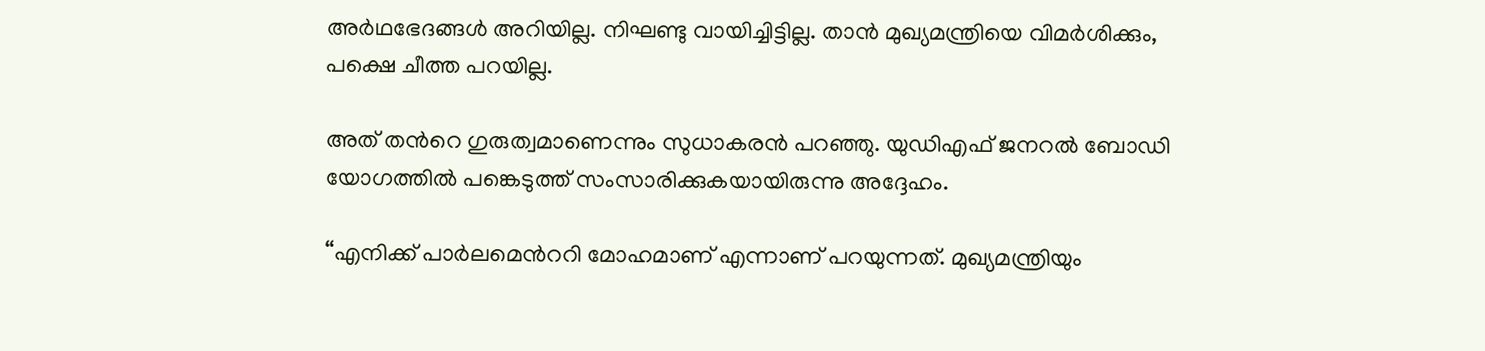അർഥഭേദങ്ങള്‍ അറിയില്ല. നിഘണ്ടു വായിച്ചിട്ടില്ല. താൻ മുഖ്യമന്ത്രിയെ വിമര്‍ശിക്കും, പക്ഷെ ചീത്ത പറയില്ല.

അത് തന്‍റെ ഗുരുത്വമാണെന്നും സുധാകരൻ പറഞ്ഞു. യുഡിഎഫ് ജനറല്‍ ബോഡി യോഗത്തില്‍ പങ്കെടുത്ത് സംസാരിക്കുകയായിരുന്നു അദ്ദേഹം.

“എനിക്ക് പാര്‍ലമെന്‍ററി മോഹമാണ് എന്നാണ് പറയുന്നത്. മുഖ്യമന്ത്രിയും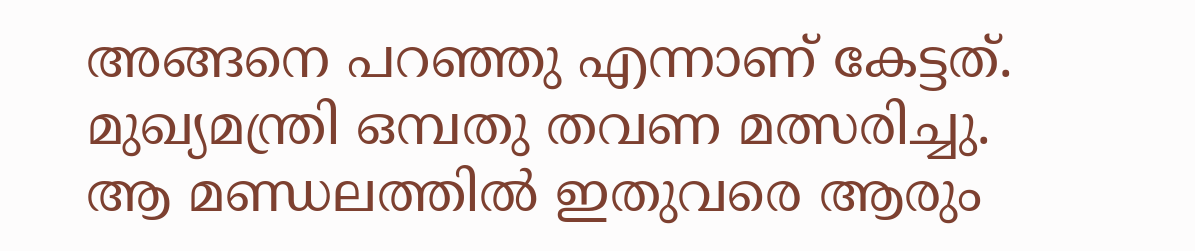അങ്ങനെ പറഞ്ഞു എന്നാണ് കേട്ടത്. മുഖ്യമന്ത്രി ഒമ്പതു തവണ മത്സരിച്ചു. ആ മണ്ഡലത്തില്‍ ഇതുവരെ ആരും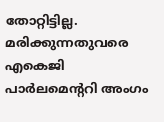തോറ്റിട്ടില്ല. മരിക്കുന്നതുവരെ എകെജി പാര്‍ലമെന്‍ററി അംഗം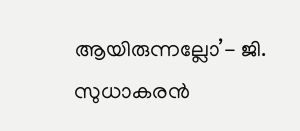ആയിരുന്നല്ലോ’- ജി. സുധാകരന്‍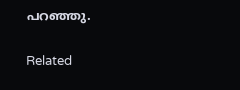പറഞ്ഞു.

Related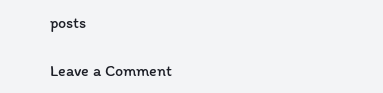posts

Leave a Comment